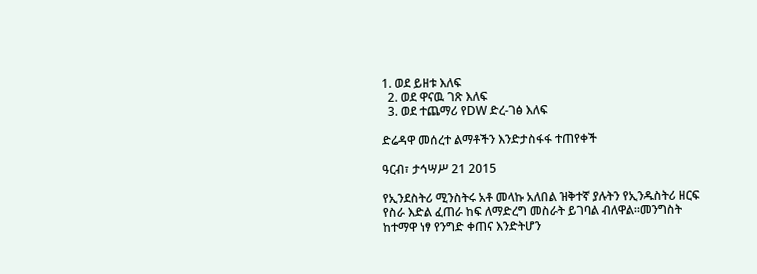1. ወደ ይዘቱ እለፍ
  2. ወደ ዋናዉ ገጽ እለፍ
  3. ወደ ተጨማሪ የDW ድረ-ገፅ እለፍ

ድሬዳዋ መሰረተ ልማቶችን እንድታስፋፋ ተጠየቀች

ዓርብ፣ ታኅሣሥ 21 2015

የኢንደስትሪ ሚንስትሩ አቶ መላኩ አለበል ዝቅተኛ ያሉትን የኢንዱስትሪ ዘርፍ የስራ እድል ፈጠራ ከፍ ለማድረግ መስራት ይገባል ብለዋል።መንግስት ከተማዋ ነፃ የንግድ ቀጠና እንድትሆን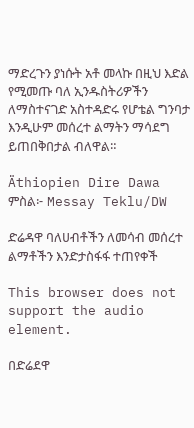ማድረጉን ያነሱት አቶ መላኩ በዚህ እድል የሚመጡ ባለ ኢንዱስትሪዎችን ለማስተናገድ አስተዳድሩ የሆቴል ግንባታ እንዲሁም መሰረተ ልማትን ማሳደግ ይጠበቅበታል ብለዋል።

Äthiopien Dire Dawa
ምስል፦ Messay Teklu/DW

ድሬዳዋ ባለሀብቶችን ለመሳብ መሰረተ ልማቶችን እንድታስፋፋ ተጠየቀች

This browser does not support the audio element.

በድሬደዋ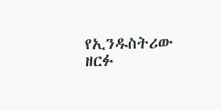የኢንዱስትሪው ዘርፉ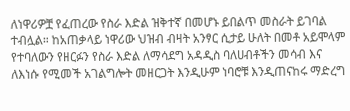ለነዋሪዎቿ የፈጠረው የስራ እድል ዝቅተኛ በመሆኑ ይበልጥ መስራት ይገባል ተብሏል። ከአጠቃላይ ነዋሪው ህዝብ ብዛት አንፃር ሲታይ ሁለት በመቶ አይሞላም የተባለውን የዘርፉን የስራ እድል ለማሳደግ አዳዲስ ባለሀብቶችን መሳብ እና ለእነሱ የሚመች አገልግሎት መዘርጋት እንዲሁም ነባሮቹ እንዲጠናከሩ ማድረግ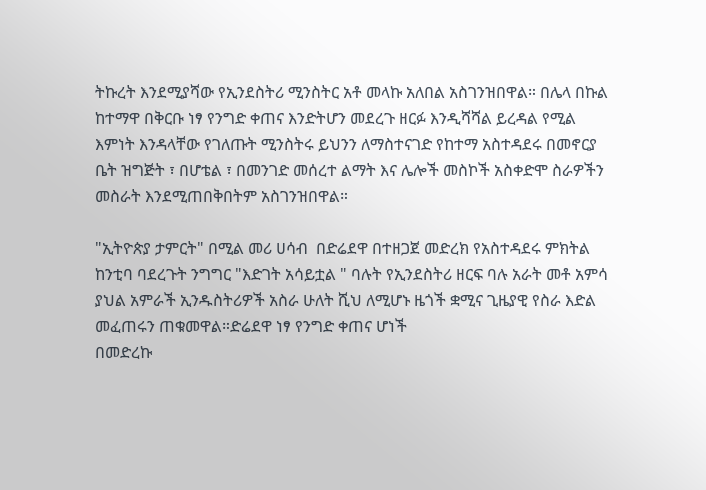ትኩረት እንደሚያሻው የኢንደስትሪ ሚንስትር አቶ መላኩ አለበል አስገንዝበዋል። በሌላ በኩል ከተማዋ በቅርቡ ነፃ የንግድ ቀጠና እንድትሆን መደረጉ ዘርፉ እንዲሻሻል ይረዳል የሚል እምነት እንዳላቸው የገለጡት ሚንስትሩ ይህንን ለማስተናገድ የከተማ አስተዳደሩ በመኖርያ ቤት ዝግጅት ፣ በሆቴል ፣ በመንገድ መሰረተ ልማት እና ሌሎች መስኮች አስቀድሞ ስራዎችን መስራት እንደሚጠበቅበትም አስገንዝበዋል።

"ኢትዮጵያ ታምርት" በሚል መሪ ሀሳብ  በድሬደዋ በተዘጋጀ መድረክ የአስተዳደሩ ምክትል ከንቲባ ባደረጉት ንግግር "እድገት አሳይቷል " ባሉት የኢንደስትሪ ዘርፍ ባሉ አራት መቶ አምሳ ያህል አምራች ኢንዱስትሪዎች አስራ ሁለት ሺህ ለሚሆኑ ዜጎች ቋሚና ጊዜያዊ የስራ እድል መፈጠሩን ጠቁመዋል።ድሬደዋ ነፃ የንግድ ቀጠና ሆነች
በመድረኩ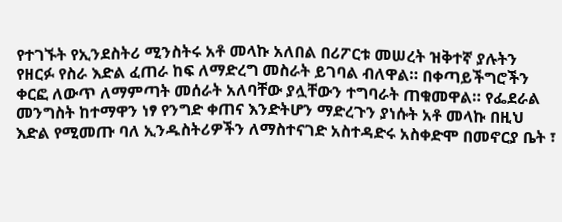የተገኙት የኢንደስትሪ ሚንስትሩ አቶ መላኩ አለበል በሪፖርቱ መሠረት ዝቅተኛ ያሉትን የዘርፉ የስራ እድል ፈጠራ ከፍ ለማድረግ መስራት ይገባል ብለዋል። በቀጣይችግሮችን ቀርፎ ለውጥ ለማምጣት መሰራት አለባቸው ያሏቸውን ተግባራት ጠቁመዋል። የፌደራል መንግስት ከተማዋን ነፃ የንግድ ቀጠና እንድትሆን ማድረጉን ያነሱት አቶ መላኩ በዚህ እድል የሚመጡ ባለ ኢንዱስትሪዎችን ለማስተናገድ አስተዳድሩ አስቀድሞ በመኖርያ ቤት ፣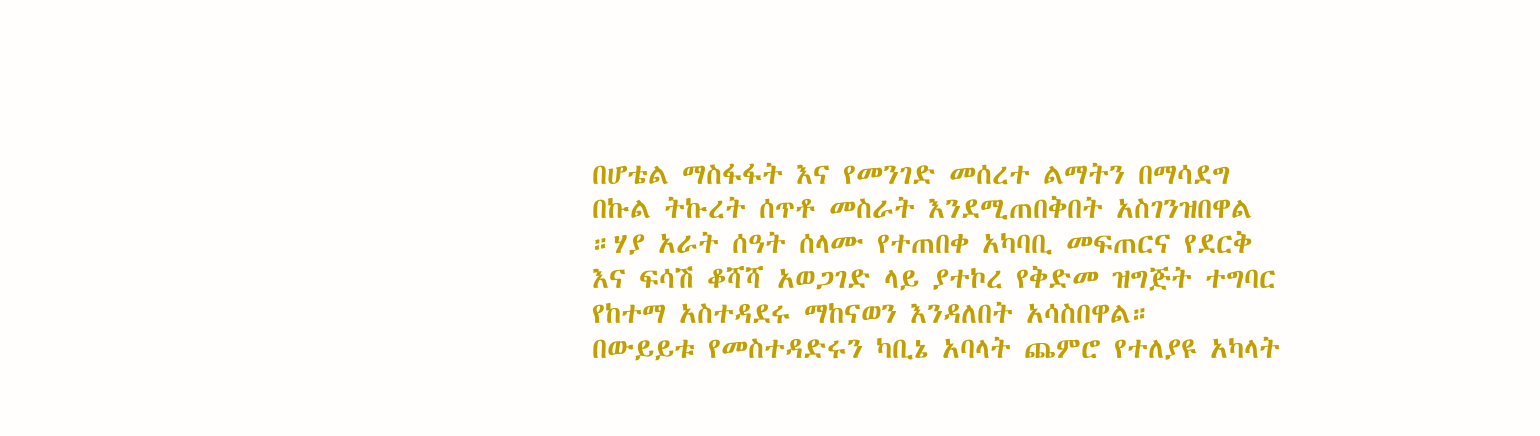በሆቴል ማስፋፋት እና የመንገድ መሰረተ ልማትን በማሳደግ በኩል ትኩረት ሰጥቶ መስራት እንደሚጠበቅበት አስገንዝበዋል ።ሃያ አራት ሰዓት ሰላሙ የተጠበቀ አካባቢ መፍጠርና የደርቅ እና ፍሳሽ ቆሻሻ አወጋገድ ላይ ያተኮረ የቅድመ ዝግጅት ተግባር የከተማ አስተዳደሩ ማከናወን እንዳለበት አሳስበዋል።
በውይይቱ የመስተዳድሩን ካቢኔ አባላት ጨምሮ የተለያዩ አካላት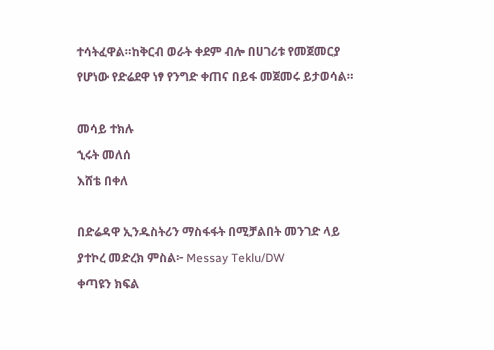ተሳትፈዋል።ከቅርብ ወራት ቀደም ብሎ በሀገሪቱ የመጀመርያ የሆነው የድሬደዋ ነፃ የንግድ ቀጠና በይፋ መጀመሩ ይታወሳል።

መሳይ ተክሉ
ኂሩት መለሰ
እሸቴ በቀለ

በድሬዳዋ ኢንዱስትሪን ማስፋፋት በሚቻልበት መንገድ ላይ ያተኮረ መድረክ ምስል፦ Messay Teklu/DW
ቀጣዩን ክፍል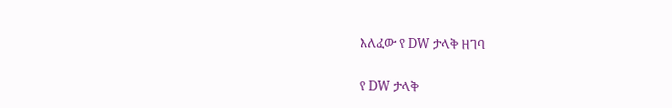እለፈው የ DW ታላቅ ዘገባ

የ DW ታላቅ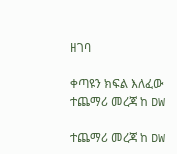ዘገባ

ቀጣዩን ክፍል እለፈው ተጨማሪ መረጃ ከ DW

ተጨማሪ መረጃ ከ DW